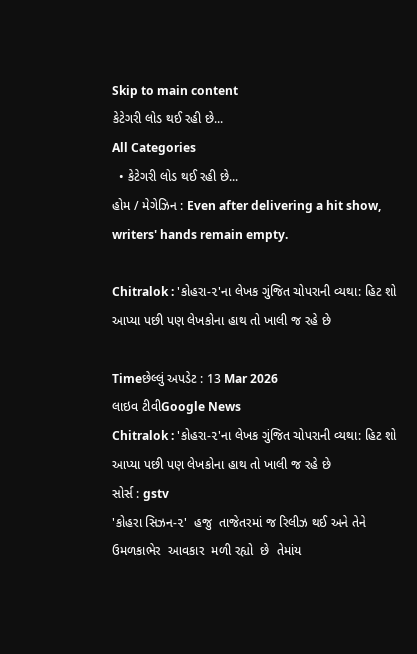Skip to main content
કેટેગરી લોડ થઈ રહી છે...
All Categories
  • કેટેગરી લોડ થઈ રહી છે...
હોમ / મેગેઝિન : Even after delivering a hit show, writers' hands remain empty.

Chitralok : 'કોહરા-૨'ના લેખક ગુંજિત ચોપરાની વ્યથા: હિટ શો આપ્યા પછી પણ લેખકોના હાથ તો ખાલી જ રહે છે

Timeછેલ્લું અપડેટ : 13 Mar 2026
લાઇવ ટીવીGoogle News
Chitralok : 'કોહરા-૨'ના લેખક ગુંજિત ચોપરાની વ્યથા: હિટ શો આપ્યા પછી પણ લેખકોના હાથ તો ખાલી જ રહે છે
સોર્સ : gstv
'કોહરા સિઝન-૨'  હજુ  તાજેતરમાં જ રિલીઝ થઈ અને તેને ઉમળકાભેર  આવકાર  મળી રહ્યો  છે  તેમાંય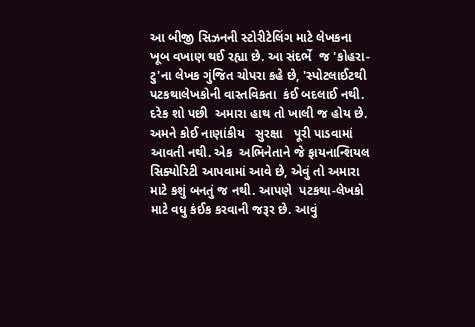આ બીજી સિઝનની સ્ટોરીટેલિંગ માટે લેખકના ખૂબ વખાણ થઈ રહ્યા છે. આ સંદર્ભે  જ 'કોહરા-ટુ'ના લેખક ગુંજિત ચોપરા કહે છે, 'સ્પોટલાઈટથી  પટકથાલેખકોની વાસ્તવિકતા  કંઈ બદલાઈ નથી. દરેક શો પછી  અમારા હાથ તો ખાલી જ હોય છે.  અમને કોઈ નાણાંકીય   સુરક્ષા   પૂરી પાડવામાં આવતી નથી. એક  અભિનેતાને જે ફાયનાન્શિયલ સિક્યોરિટી આપવામાં આવે છે, એવું તો અમારા માટે કશું બનતું જ નથી. આપણે  પટકથા-લેખકો માટે વધુ કંઈક કરવાની જરૂર છે. આવું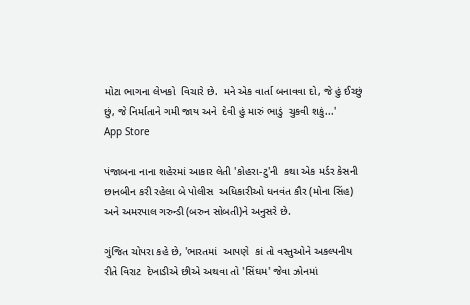મોટા ભાગના લેખકો  વિચારે છે.  મને એક વાર્તા બનાવવા દો, જે હું ઈચ્છું છું, જે નિર્માતાને ગમી જાય અને  દેવી હું મારું ભાડું  ચુકવી શકું...'
App Store

પંજાબના નાના શહેરમાં આકાર લેતી 'કોહરા-ટુ'ની  કથા એક મર્ડર કેસની છાનબીન કરી રહેલા બે પોલીસ  અધિકારીઓ ધનવંત કૌર (મોના સિંહ) અને અમરપાલ ગરુન્ડી (બરુન સોબતી)ને અનુસરે છે.

ગુંજિત ચોપરા કહે છે, 'ભારતમાં  આપણે  કાં તો વસ્તુઓને અકલ્પનીય રીતે વિરાટ  દેખાડીએ છીએ અથવા તો 'સિંઘમ' જેવા ઝોનમાં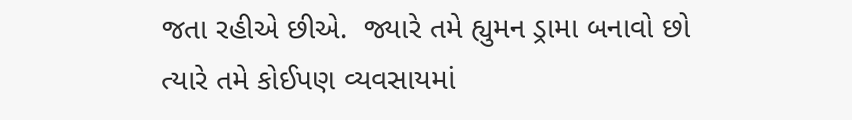જતા રહીએ છીએ.  જ્યારે તમે હ્યુમન ડ્રામા બનાવો છો ત્યારે તમે કોઈપણ વ્યવસાયમાં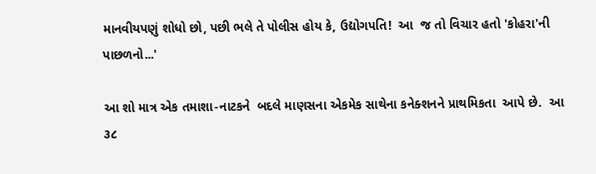માનવીયપણું શોધો છો, પછી ભલે તે પોલીસ હોય કે, ઉદ્યોગપતિ!  આ  જ તો વિચાર હતો 'કોહરા'ની પાછળનો...'

આ શો માત્ર એક તમાશા-નાટકને  બદલે માણસના એકમેક સાથેના કનેક્શનને પ્રાથમિકતા  આપે છે.  આ ૩૮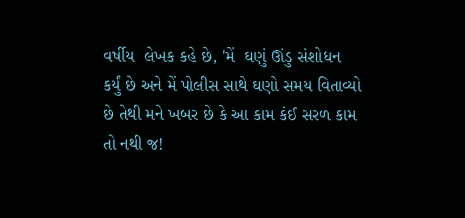વર્ષીય  લેખક કહે છે, 'મેં  ઘણું ઊંડુ સંશોધન કર્યું છે અને મેં પોલીસ સાથે ઘણો સમય વિતાવ્યો છે તેથી મને ખબર છે કે આ કામ કંઈ સરળ કામ તો નથી જ!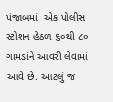પંજાબમાં  એક પોલીસ સ્ટોશન હેઠળ ૬૦થી ૮૦ ગામડાંને આવરી લેવામાં આવે છે. આટલું જ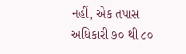નહીં, એક તપાસ અધિકારી ૭૦ થી ૮૦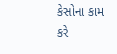કેસોના કામ કરે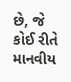છે, જે કોઈ રીતે  માનવીય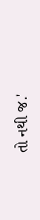તો નથી જ.'